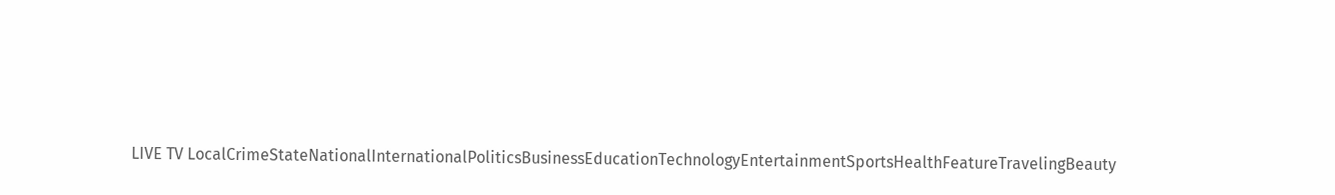LIVE TV LocalCrimeStateNationalInternationalPoliticsBusinessEducationTechnologyEntertainmentSportsHealthFeatureTravelingBeauty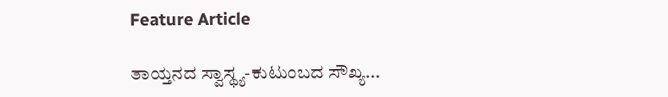Feature Article

ತಾಯ್ತನದ ಸ್ವಾಸ್ಥ್ಯ-ಕುಟುಂಬದ ಸೌಖ್ಯ...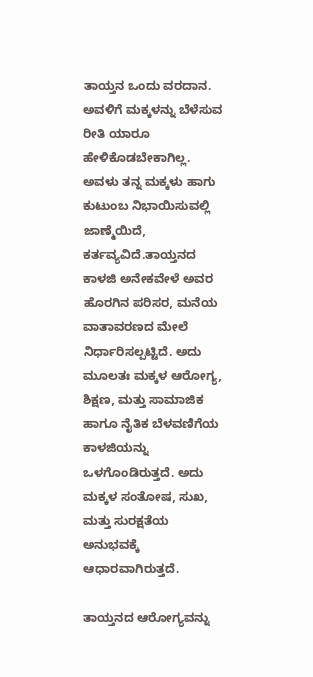ತಾಯ್ತನ ಒಂದು ವರದಾನ. ಅವಳಿಗೆ ಮಕ್ಕಳನ್ನು ಬೆಳೆಸುವ ರೀತಿ ಯಾರೂ ಹೇಳಿಕೊಡಬೇಕಾಗಿಲ್ಲ. ಅವಳು ತನ್ನ ಮಕ್ಕಳು ಹಾಗು ಕುಟುಂಬ ನಿಭಾಯಿಸುವಲ್ಲಿ ಜಾಣ್ಮೆಯಿದೆ, ಕರ್ತವ್ಯವಿದೆ.ತಾಯ್ತನದ ಕಾಳಜಿ ಅನೇಕವೇಳೆ ಅವರ ಹೊರಗಿನ ಪರಿಸರ, ಮನೆಯ ವಾತಾವರಣದ ಮೇಲೆ ನಿರ್ಧಾರಿಸಲ್ಪಟ್ಟಿದೆ. ಅದು ಮೂಲತಃ ಮಕ್ಕಳ ಆರೋಗ್ಯ, ಶಿಕ್ಷಣ, ಮತ್ತು ಸಾಮಾಜಿಕ ಹಾಗೂ ನೈತಿಕ ಬೆಳವಣಿಗೆಯ ಕಾಳಜಿಯನ್ನು ಒಳಗೊಂಡಿರುತ್ತದೆ. ಅದು ಮಕ್ಕಳ ಸಂತೋಷ, ಸುಖ, ಮತ್ತು ಸುರಕ್ಷತೆಯ ಅನುಭವಕ್ಕೆ ಆಧಾರವಾಗಿರುತ್ತದೆ.

ತಾಯ್ತನದ ಆರೋಗ್ಯವನ್ನು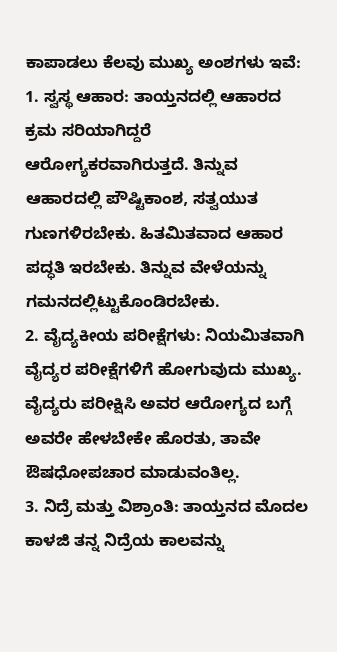ಕಾಪಾಡಲು ಕೆಲವು ಮುಖ್ಯ ಅಂಶಗಳು ಇವೆ:
1. ಸ್ವಸ್ಥ ಆಹಾರ: ತಾಯ್ತನದಲ್ಲಿ ಆಹಾರದ ಕ್ರಮ ಸರಿಯಾಗಿದ್ದರೆ ಆರೋಗ್ಯಕರವಾಗಿರುತ್ತದೆ. ತಿನ್ನುವ ಆಹಾರದಲ್ಲಿ ಪೌಷ್ಟಿಕಾಂಶ, ಸತ್ವಯುತ ಗುಣಗಳಿರಬೇಕು. ಹಿತಮಿತವಾದ ಆಹಾರ ಪದ್ಧತಿ ಇರಬೇಕು. ತಿನ್ನುವ ವೇಳೆಯನ್ನು ಗಮನದಲ್ಲಿಟ್ಟುಕೊಂಡಿರಬೇಕು.
2. ವೈದ್ಯಕೀಯ ಪರೀಕ್ಷೆಗಳು: ನಿಯಮಿತವಾಗಿ ವೈದ್ಯರ ಪರೀಕ್ಷೆಗಳಿಗೆ ಹೋಗುವುದು ಮುಖ್ಯ. ವೈದ್ಯರು ಪರೀಕ್ಷಿಸಿ ಅವರ ಆರೋಗ್ಯದ ಬಗ್ಗೆ ಅವರೇ ಹೇಳಬೇಕೇ ಹೊರತು, ತಾವೇ ಔಷಧೋಪಚಾರ ಮಾಡುವಂತಿಲ್ಲ.
3. ನಿದ್ರೆ ಮತ್ತು ವಿಶ್ರಾಂತಿ: ತಾಯ್ತನದ ಮೊದಲ ಕಾಳಜಿ ತನ್ನ ನಿದ್ರೆಯ ಕಾಲವನ್ನು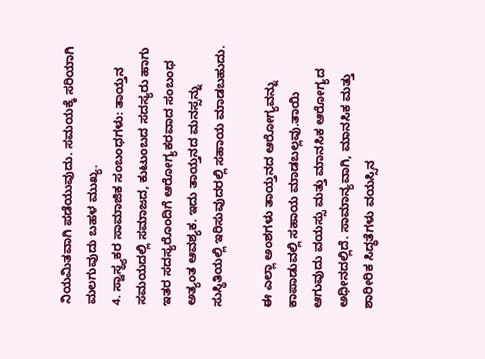ನಿಯಮಿತವಾಗಿ ಪಡೆಯುವುದು. ಸಮಯಕ್ಕೆ ಸರಿಯಾಗಿ ಮಲಗುವುದು ಬಹಳ ಮುಖ್ಯ.
4. ಸ್ವಾಸ್ಥ್ಯಕರ ಸಾಮಾಜಿಕ ಸಂಬಂಧಗಳು: ತಾಯ್ತನ ಸಮಯದಲ್ಲಿ ಸಮಾಜದ, ಕುಟುಂಬದ ಸದಸ್ಯರು ಹಾಗು ಇತರ ಸದಸ್ಯರೊಂದಿಗೆ ಆರೋಗ್ಯಕರವಾದ ಸಂಬಂಧ ಅತ್ಯಂತ ಆವಶ್ಯಕ. ಇದು ತಾಯ್ತನದ ಮನಸ್ಸನ್ನು ಸುಸ್ಥಿತಿಯಲ್ಲಿ ಇರಿಸುವುದರಲ್ಲಿ ಸಹಾಯ ಮಾಡಬಹುದು.

ಈ ಎಲ್ಲಾ ಅಂಶಗಳು ತಾಯ್ತನದ ಆರೋಗ್ಯವನ್ನು ಕಾಪಾಡುವಲ್ಲಿ ಸಹಾಯ ಮಾಡಬಲ್ಲವು.ತಾಯಿ ಆಗುವುದು ವಯಸ್ಸು ಮತ್ತು ಮಾನಸಿಕ ಆರೋಗ್ಯದ ಅಧೀನದಲ್ಲಿದೆ. ಸಾಮಾನ್ಯವಾಗಿ, ಮಾನಸಿಕ ಮತ್ತು ಶಾರೀರಿಕ ಸಿದ್ಧತೆಗಳು ವಯಸ್ಸಿನ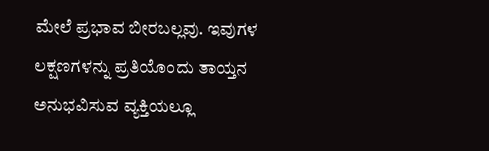ಮೇಲೆ ಪ್ರಭಾವ ಬೀರಬಲ್ಲವು. ಇವುಗಳ ಲಕ್ಷಣಗಳನ್ನು ಪ್ರತಿಯೊಂದು ತಾಯ್ತನ ಅನುಭವಿಸುವ ವ್ಯಕ್ತಿಯಲ್ಲೂ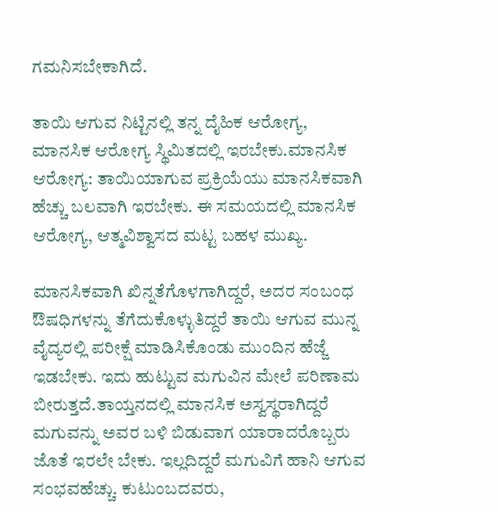ಗಮನಿಸಬೇಕಾಗಿದೆ.

ತಾಯಿ ಆಗುವ ನಿಟ್ಟಿನಲ್ಲಿ ತನ್ನ ದೈಹಿಕ ಆರೋಗ್ಯ, ಮಾನಸಿಕ ಆರೋಗ್ಯ ಸ್ಥಿಮಿತದಲ್ಲಿ ಇರಬೇಕು.ಮಾನಸಿಕ ಆರೋಗ್ಯ: ತಾಯಿಯಾಗುವ ಪ್ರಕ್ರಿಯೆಯು ಮಾನಸಿಕವಾಗಿ ಹೆಚ್ಚು ಬಲವಾಗಿ ಇರಬೇಕು. ಈ ಸಮಯದಲ್ಲಿ ಮಾನಸಿಕ ಆರೋಗ್ಯ, ಆತ್ಮವಿಶ್ವಾಸದ ಮಟ್ಟ ಬಹಳ ಮುಖ್ಯ.

ಮಾನಸಿಕವಾಗಿ ಖಿನ್ನತೆಗೊಳಗಾಗಿದ್ದರೆ, ಅದರ ಸಂಬಂಧ ಔಷಧಿಗಳನ್ನು ತೆಗೆದುಕೊಳ್ಳುತಿದ್ದರೆ ತಾಯಿ ಆಗುವ ಮುನ್ನ ವೈದ್ಯರಲ್ಲಿ ಪರೀಕ್ಷೆ ಮಾಡಿಸಿಕೊಂಡು ಮುಂದಿನ ಹೆಜ್ಜೆ ಇಡಬೇಕು. ಇದು ಹುಟ್ಟುವ ಮಗುವಿನ ಮೇಲೆ ಪರಿಣಾಮ ಬೀರುತ್ತದೆ.ತಾಯ್ತನದಲ್ಲಿ ಮಾನಸಿಕ ಅಸ್ವಸ್ಥರಾಗಿದ್ದರೆ ಮಗುವನ್ನು ಅವರ ಬಳಿ ಬಿಡುವಾಗ ಯಾರಾದರೊಬ್ಬರು ಜೊತೆ ಇರಲೇ ಬೇಕು. ಇಲ್ಲದಿದ್ದರೆ ಮಗುವಿಗೆ ಹಾನಿ ಆಗುವ ಸಂಭವಹೆಚ್ಚು. ಕುಟುಂಬದವರು,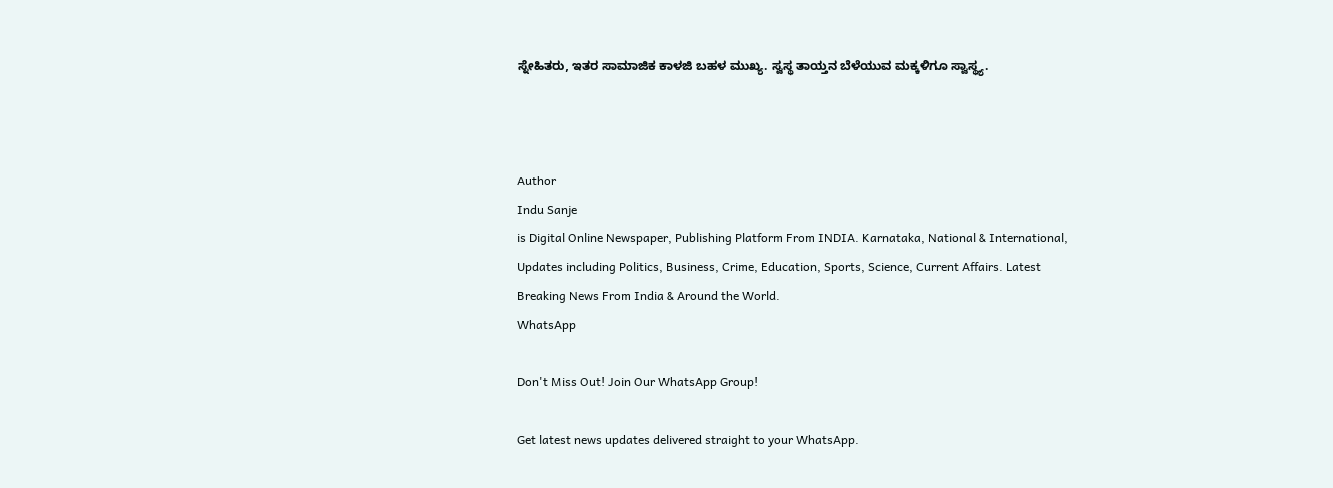ಸ್ನೇಹಿತರು, ಇತರ ಸಾಮಾಜಿಕ ಕಾಳಜಿ ಬಹಳ ಮುಖ್ಯ. ಸ್ವಸ್ಥ ತಾಯ್ತನ ಬೆಳೆಯುವ ಮಕ್ಕಳಿಗೂ ಸ್ವಾಸ್ಥ್ಯ.



Author
Indu Sanje
is Digital Online Newspaper, Publishing Platform From INDIA. Karnataka, National & International, Updates including Politics, Business, Crime, Education, Sports, Science, Current Affairs. Latest Breaking News From India & Around the World.
WhatsApp

Don't Miss Out! Join Our WhatsApp Group!

Get latest news updates delivered straight to your WhatsApp.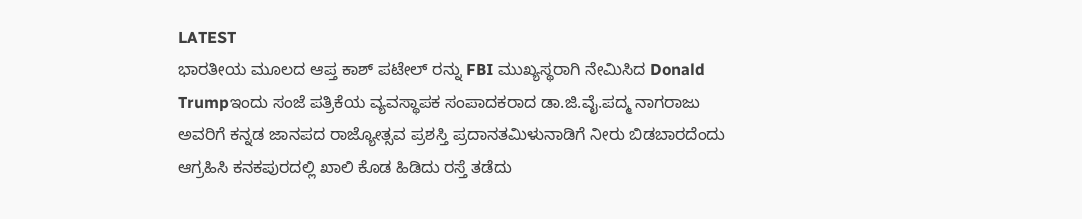LATEST
ಭಾರತೀಯ ಮೂಲದ ಆಪ್ತ ಕಾಶ್ ಪಟೇಲ್ ರನ್ನು FBI ಮುಖ್ಯಸ್ಥರಾಗಿ ನೇಮಿಸಿದ Donald Trumpಇಂದು ಸಂಜೆ ಪತ್ರಿಕೆಯ ವ್ಯವಸ್ಥಾಪಕ ಸಂಪಾದಕರಾದ ಡಾ.ಜಿ.ವೈ.ಪದ್ಮ ನಾಗರಾಜು ಅವರಿಗೆ ಕನ್ನಡ ಜಾನಪದ ರಾಜ್ಯೋತ್ಸವ ಪ್ರಶಸ್ತಿ ಪ್ರದಾನತಮಿಳುನಾಡಿಗೆ ನೀರು ಬಿಡಬಾರದೆಂದು ಆಗ್ರಹಿಸಿ ಕನಕಪುರದಲ್ಲಿ ಖಾಲಿ ಕೊಡ ಹಿಡಿದು ರಸ್ತೆ ತಡೆದು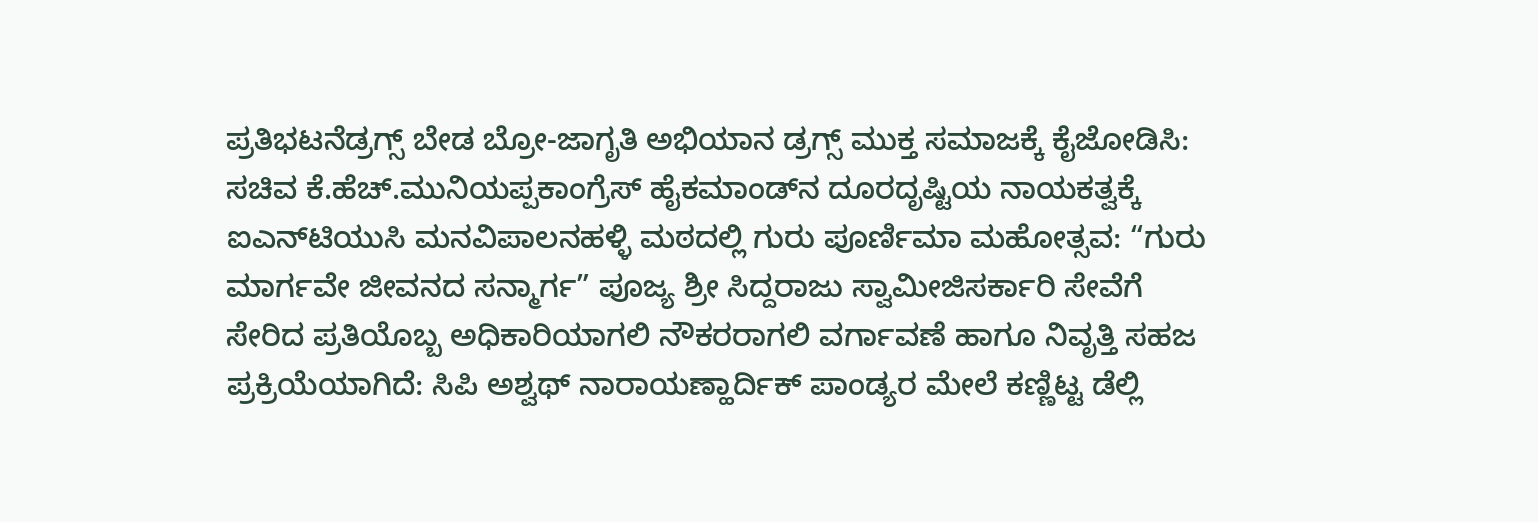ಪ್ರತಿಭಟನೆಡ್ರಗ್ಸ್ ಬೇಡ ಬ್ರೋ-ಜಾಗೃತಿ ಅಭಿಯಾನ ಡ್ರಗ್ಸ್ ಮುಕ್ತ ಸಮಾಜಕ್ಕೆ ಕೈಜೋಡಿಸಿ: ಸಚಿವ ಕೆ.ಹೆಚ್.ಮುನಿಯಪ್ಪಕಾಂಗ್ರೆಸ್ ಹೈಕಮಾಂಡ್‌ನ ದೂರದೃಷ್ಟಿಯ ನಾಯಕತ್ವಕ್ಕೆ ಐಎನ್‌ಟಿಯುಸಿ ಮನವಿಪಾಲನಹಳ್ಳಿ ಮಠದಲ್ಲಿ ಗುರು ಪೂರ್ಣಿಮಾ ಮಹೋತ್ಸವ: “ಗುರು ಮಾರ್ಗವೇ ಜೀವನದ ಸನ್ಮಾರ್ಗ” ಪೂಜ್ಯ ಶ್ರೀ ಸಿದ್ದರಾಜು ಸ್ವಾಮೀಜಿಸರ್ಕಾರಿ ಸೇವೆಗೆ ಸೇರಿದ ಪ್ರತಿಯೊಬ್ಬ ಅಧಿಕಾರಿಯಾಗಲಿ ನೌಕರರಾಗಲಿ ವರ್ಗಾವಣೆ ಹಾಗೂ ನಿವೃತ್ತಿ ಸಹಜ ಪ್ರಕ್ರಿಯೆಯಾಗಿದೆ: ಸಿಪಿ ಅಶ್ವಥ್ ನಾರಾಯಣ್ಹಾರ್ದಿಕ್ ಪಾಂಡ್ಯರ ಮೇಲೆ ಕಣ್ಣಿಟ್ಟ ಡೆಲ್ಲಿ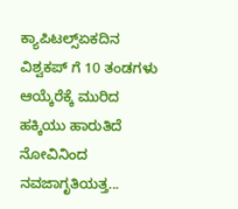ಕ್ಯಾಪಿಟಲ್ಸ್ಏಕದಿನ ವಿಶ್ವಕಪ್ ಗೆ 10 ತಂಡಗಳು ಆಯ್ಕೆರೆಕ್ಕೆ ಮುರಿದ ಹಕ್ಕಿಯು ಹಾರುತಿದೆ ನೋವಿನಿಂದ ನವಜಾಗೃತಿಯತ್ತ...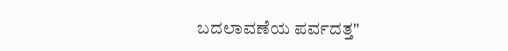ಬದಲಾವಣೆಯ ಪರ್ವದತ್ತ"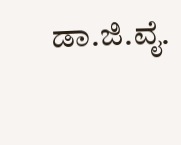ಡಾ.ಜಿ.ವೈ.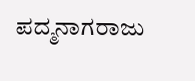ಪದ್ಮನಾಗರಾಜು